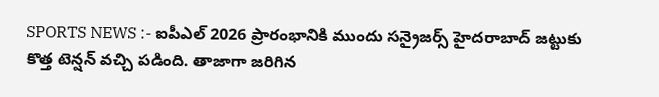SPORTS NEWS :- ఐపీఎల్ 2026 ప్రారంభానికి ముందు సన్రైజర్స్ హైదరాబాద్ జట్టుకు కొత్త టెన్షన్ వచ్చి పడింది. తాజాగా జరిగిన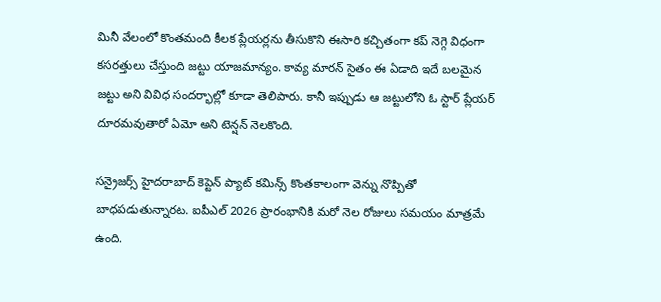మినీ వేలంలో కొంతమంది కీలక ప్లేయర్లను తీసుకొని ఈసారి కచ్చితంగా కప్ నెగ్గె విధంగా కసరత్తులు చేస్తుంది జట్టు యాజమాన్యం. కావ్య మారన్ సైతం ఈ ఏడాది ఇదే బలమైన జట్టు అని వివిధ సందర్భాల్లో కూడా తెలిపారు. కానీ ఇప్పుడు ఆ జట్టులోని ఓ స్టార్ ప్లేయర్ దూరమవుతారో ఏమో అని టెన్షన్ నెలకొంది.

సన్రైజర్స్ హైదరాబాద్ కెప్టెన్ ప్యాట్ కమిన్స్ కొంతకాలంగా వెన్ను నొప్పితో బాధపడుతున్నారట. ఐపీఎల్ 2026 ప్రారంభానికి మరో నెల రోజులు సమయం మాత్రమే ఉంది.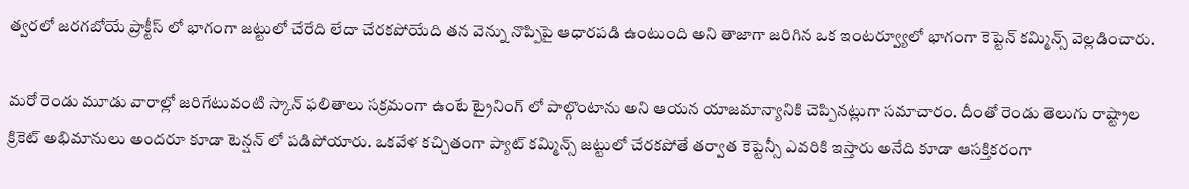త్వరలో జరగబోయే ప్రాక్టీస్ లో భాగంగా జట్టులో చేరేది లేదా చేరకపోయేది తన వెన్ను నొప్పిపై ఆధారపడి ఉంటుంది అని తాజాగా జరిగిన ఒక ఇంటర్వ్యూలో భాగంగా కెప్టెన్ కమ్మిన్స్ వెల్లడించారు.

మరో రెండు మూడు వారాల్లో జరిగేటువంటి స్కాన్ ఫలితాలు సక్రమంగా ఉంటే ట్రైనింగ్ లో పాల్గొంటాను అని ఆయన యాజమాన్యానికి చెప్పినట్లుగా సమాచారం. దీంతో రెండు తెలుగు రాష్ట్రాల క్రికెట్ అభిమానులు అందరూ కూడా టెన్షన్ లో పడిపోయారు. ఒకవేళ కచ్చితంగా ప్యాట్ కమ్మిన్స్ జట్టులో చేరకపోతే తర్వాత కెప్టెన్సీ ఎవరికి ఇస్తారు అనేది కూడా ఆసక్తికరంగా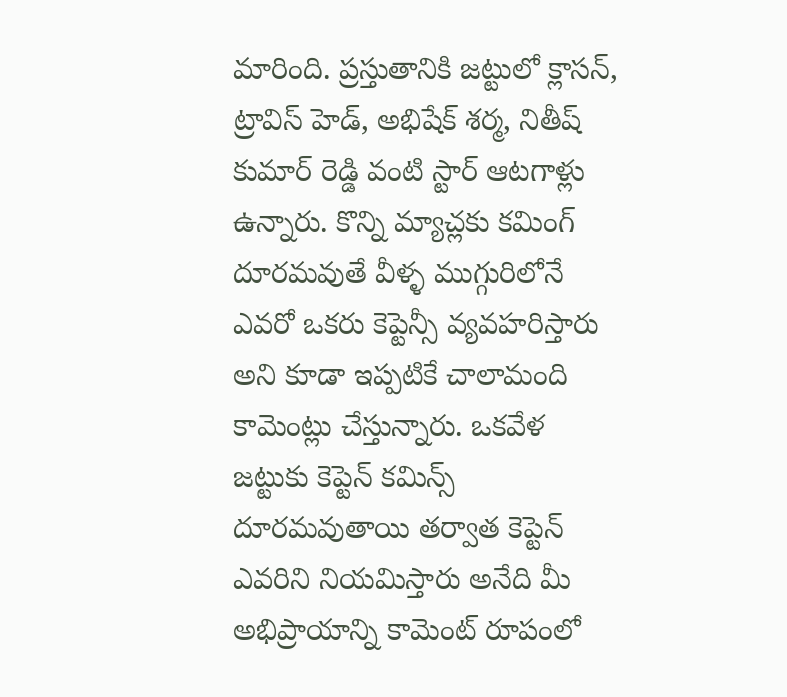మారింది. ప్రస్తుతానికి జట్టులో క్లాసన్, ట్రావిస్ హెడ్, అభిషేక్ శర్మ, నితీష్ కుమార్ రెడ్డి వంటి స్టార్ ఆటగాళ్లు ఉన్నారు. కొన్ని మ్యాచ్లకు కమింగ్ దూరమవుతే వీళ్ళ ముగ్గురిలోనే ఎవరో ఒకరు కెప్టెన్సీ వ్యవహరిస్తారు అని కూడా ఇప్పటికే చాలామంది కామెంట్లు చేస్తున్నారు. ఒకవేళ జట్టుకు కెప్టెన్ కమిన్స్ దూరమవుతాయి తర్వాత కెప్టెన్ ఎవరిని నియమిస్తారు అనేది మీ అభిప్రాయాన్ని కామెంట్ రూపంలో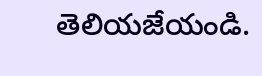తెలియజేయండి.